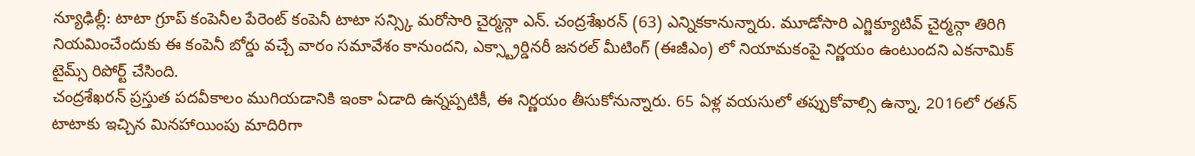న్యూఢిల్లీ: టాటా గ్రూప్ కంపెనీల పేరెంట్ కంపెనీ టాటా సన్స్కి మరోసారి చైర్మన్గా ఎన్. చంద్రశేఖరన్ (63) ఎన్నికకానున్నారు. మూడోసారి ఎగ్జిక్యూటివ్ చైర్మన్గా తిరిగి నియమించేందుకు ఈ కంపెనీ బోర్డు వచ్చే వారం సమావేశం కానుందని, ఎక్స్ట్రార్డినరీ జనరల్ మీటింగ్ (ఈజీఎం) లో నియామకంపై నిర్ణయం ఉంటుందని ఎకనామిక్ టైమ్స్ రిపోర్ట్ చేసింది.
చంద్రశేఖరన్ ప్రస్తుత పదవీకాలం ముగియడానికి ఇంకా ఏడాది ఉన్నప్పటికీ, ఈ నిర్ణయం తీసుకోనున్నారు. 65 ఏళ్ల వయసులో తప్పుకోవాల్సి ఉన్నా, 2016లో రతన్ టాటాకు ఇచ్చిన మినహాయింపు మాదిరిగా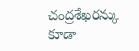చంద్రశేఖరన్కు కూడా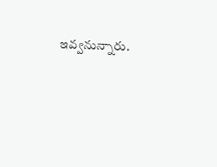ఇవ్వనున్నారు.